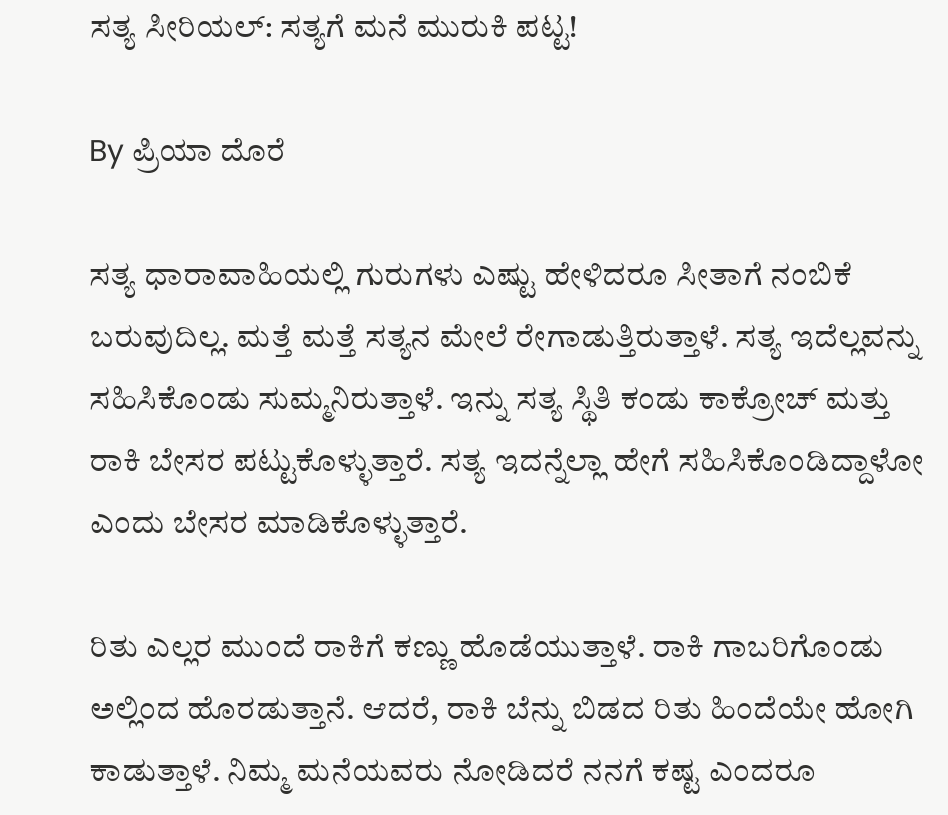ಸತ್ಯ ಸೀರಿಯಲ್: ಸತ್ಯಗೆ ಮನೆ ಮುರುಕಿ ಪಟ್ಟ!

By ಪ್ರಿಯಾ ದೊರೆ

ಸತ್ಯ ಧಾರಾವಾಹಿಯಲ್ಲಿ ಗುರುಗಳು ಎಷ್ಟು ಹೇಳಿದರೂ ಸೀತಾಗೆ ನಂಬಿಕೆ ಬರುವುದಿಲ್ಲ. ಮತ್ತೆ ಮತ್ತೆ ಸತ್ಯನ ಮೇಲೆ ರೇಗಾಡುತ್ತಿರುತ್ತಾಳೆ. ಸತ್ಯ ಇದೆಲ್ಲವನ್ನು ಸಹಿಸಿಕೊಂಡು ಸುಮ್ಮನಿರುತ್ತಾಳೆ. ಇನ್ನು ಸತ್ಯ ಸ್ಥಿತಿ ಕಂಡು ಕಾಕ್ರೋಚ್ ಮತ್ತು ರಾಕಿ ಬೇಸರ ಪಟ್ಟುಕೊಳ್ಳುತ್ತಾರೆ. ಸತ್ಯ ಇದನ್ನೆಲ್ಲಾ ಹೇಗೆ ಸಹಿಸಿಕೊಂಡಿದ್ದಾಳೋ ಎಂದು ಬೇಸರ ಮಾಡಿಕೊಳ್ಳುತ್ತಾರೆ.

ರಿತು ಎಲ್ಲರ ಮುಂದೆ ರಾಕಿಗೆ ಕಣ್ಣು ಹೊಡೆಯುತ್ತಾಳೆ. ರಾಕಿ ಗಾಬರಿಗೊಂಡು ಅಲ್ಲಿಂದ ಹೊರಡುತ್ತಾನೆ. ಆದರೆ, ರಾಕಿ ಬೆನ್ನು ಬಿಡದ ರಿತು ಹಿಂದೆಯೇ ಹೋಗಿ ಕಾಡುತ್ತಾಳೆ. ನಿಮ್ಮ ಮನೆಯವರು ನೋಡಿದರೆ ನನಗೆ ಕಷ್ಟ ಎಂದರೂ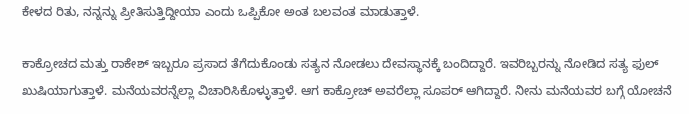ಕೇಳದ ರಿತು, ನನ್ನನ್ನು ಪ್ರೀತಿಸುತ್ತಿದ್ದೀಯಾ ಎಂದು ಒಪ್ಪಿಕೋ ಅಂತ ಬಲವಂತ ಮಾಡುತ್ತಾಳೆ.

ಕಾಕ್ರೋಚದ ಮತ್ತು ರಾಕೇಶ್ ಇಬ್ಬರೂ ಪ್ರಸಾದ ತೆಗೆದುಕೊಂಡು ಸತ್ಯನ ನೋಡಲು ದೇವಸ್ಥಾನಕ್ಕೆ ಬಂದಿದ್ದಾರೆ. ಇವರಿಬ್ಬರನ್ನು ನೋಡಿದ ಸತ್ಯ ಫುಲ್ ಖುಷಿಯಾಗುತ್ತಾಳೆ. ಮನೆಯವರನ್ನೆಲ್ಲಾ ವಿಚಾರಿಸಿಕೊಳ್ಳುತ್ತಾಳೆ. ಆಗ ಕಾಕ್ರೋಚ್ ಅವರೆಲ್ಲಾ ಸೂಪರ್ ಆಗಿದ್ದಾರೆ. ನೀನು ಮನೆಯವರ ಬಗ್ಗೆ ಯೋಚನೆ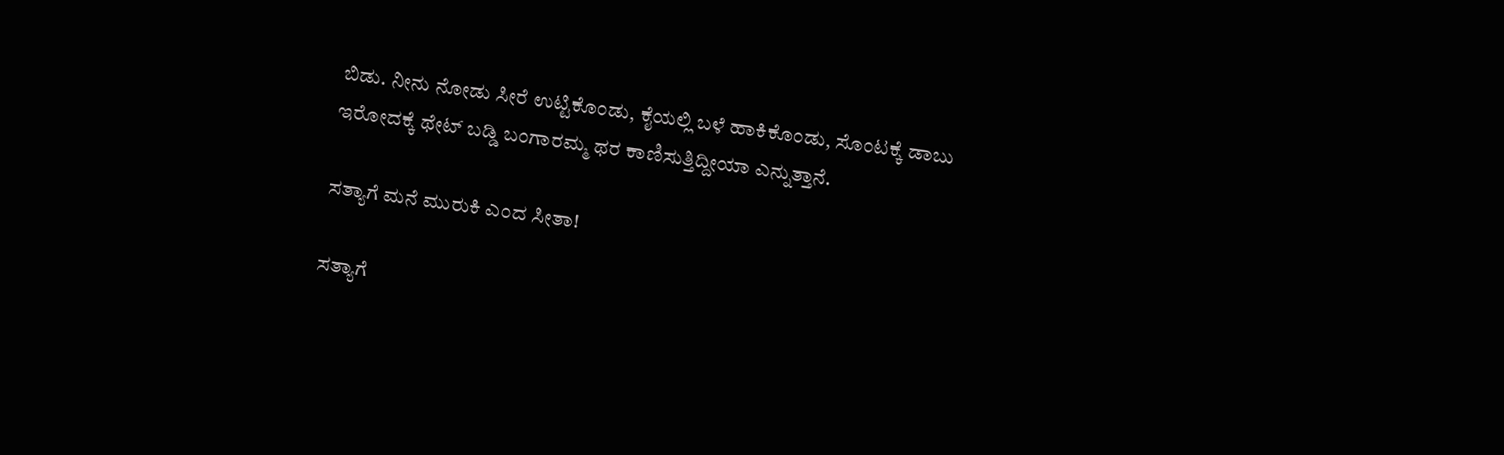ಬಿಡು. ನೀನು ನೋಡು ಸೀರೆ ಉಟ್ಟಿಕೊಂಡು, ಕೈಯಲ್ಲಿ ಬಳೆ ಹಾಕಿಕೊಂಡು, ಸೊಂಟಕ್ಕೆ ಡಾಬು ಇರೋದಕ್ಕೆ ಥೇಟ್ ಬಡ್ಡಿ ಬಂಗಾರಮ್ಮ ಥರ ಕಾಣಿಸುತ್ತಿದ್ದೀಯಾ ಎನ್ನುತ್ತಾನೆ.

ಸತ್ಯಾಗೆ ಮನೆ ಮುರುಕಿ ಎಂದ ಸೀತಾ!

ಸತ್ಯಾಗೆ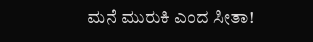ಮನೆ ಮುರುಕಿ ಎಂದ ಸೀತಾ!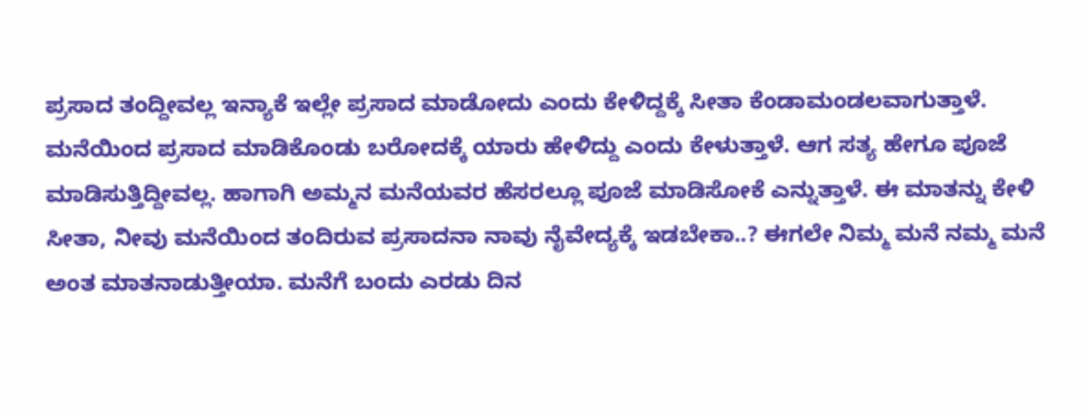ಪ್ರಸಾದ ತಂದ್ದೀವಲ್ಲ ಇನ್ಯಾಕೆ ಇಲ್ಲೇ ಪ್ರಸಾದ ಮಾಡೋದು ಎಂದು ಕೇಳಿದ್ದಕ್ಕೆ ಸೀತಾ ಕೆಂಡಾಮಂಡಲವಾಗುತ್ತಾಳೆ. ಮನೆಯಿಂದ ಪ್ರಸಾದ ಮಾಡಿಕೊಂಡು ಬರೋದಕ್ಕೆ ಯಾರು ಹೇಳಿದ್ದು ಎಂದು ಕೇಳುತ್ತಾಳೆ. ಆಗ ಸತ್ಯ ಹೇಗೂ ಪೂಜೆ ಮಾಡಿಸುತ್ತಿದ್ದೀವಲ್ಲ. ಹಾಗಾಗಿ ಅಮ್ಮನ ಮನೆಯವರ ಹೆಸರಲ್ಲೂ ಪೂಜೆ ಮಾಡಿಸೋಕೆ ಎನ್ನುತ್ತಾಳೆ. ಈ ಮಾತನ್ನು ಕೇಳಿ ಸೀತಾ, ನೀವು ಮನೆಯಿಂದ ತಂದಿರುವ ಪ್ರಸಾದನಾ ನಾವು ನೈವೇದ್ಯಕ್ಕೆ ಇಡಬೇಕಾ..? ಈಗಲೇ ನಿಮ್ಮ ಮನೆ ನಮ್ಮ ಮನೆ ಅಂತ ಮಾತನಾಡುತ್ತೀಯಾ. ಮನೆಗೆ ಬಂದು ಎರಡು ದಿನ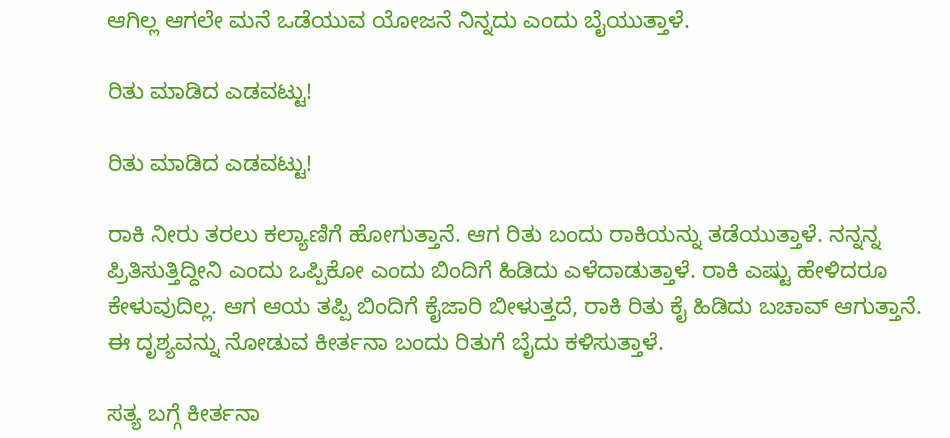ಆಗಿಲ್ಲ ಆಗಲೇ ಮನೆ ಒಡೆಯುವ ಯೋಜನೆ ನಿನ್ನದು ಎಂದು ಬೈಯುತ್ತಾಳೆ.

ರಿತು ಮಾಡಿದ ಎಡವಟ್ಟು!

ರಿತು ಮಾಡಿದ ಎಡವಟ್ಟು!

ರಾಕಿ ನೀರು ತರಲು ಕಲ್ಯಾಣಿಗೆ ಹೋಗುತ್ತಾನೆ. ಆಗ ರಿತು ಬಂದು ರಾಕಿಯನ್ನು ತಡೆಯುತ್ತಾಳೆ. ನನ್ನನ್ನ ಪ್ರಿತಿಸುತ್ತಿದ್ದೀನಿ ಎಂದು ಒಪ್ಪಿಕೋ ಎಂದು ಬಿಂದಿಗೆ ಹಿಡಿದು ಎಳೆದಾಡುತ್ತಾಳೆ. ರಾಕಿ ಎಷ್ಟು ಹೇಳಿದರೂ ಕೇಳುವುದಿಲ್ಲ. ಆಗ ಆಯ ತಪ್ಪಿ ಬಿಂದಿಗೆ ಕೈಜಾರಿ ಬೀಳುತ್ತದೆ, ರಾಕಿ ರಿತು ಕೈ ಹಿಡಿದು ಬಚಾವ್ ಆಗುತ್ತಾನೆ. ಈ ದೃಶ್ಯವನ್ನು ನೋಡುವ ಕೀರ್ತನಾ ಬಂದು ರಿತುಗೆ ಬೈದು ಕಳಿಸುತ್ತಾಳೆ.

ಸತ್ಯ ಬಗ್ಗೆ ಕೀರ್ತನಾ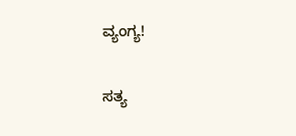ವ್ಯಂಗ್ಯ!

ಸತ್ಯ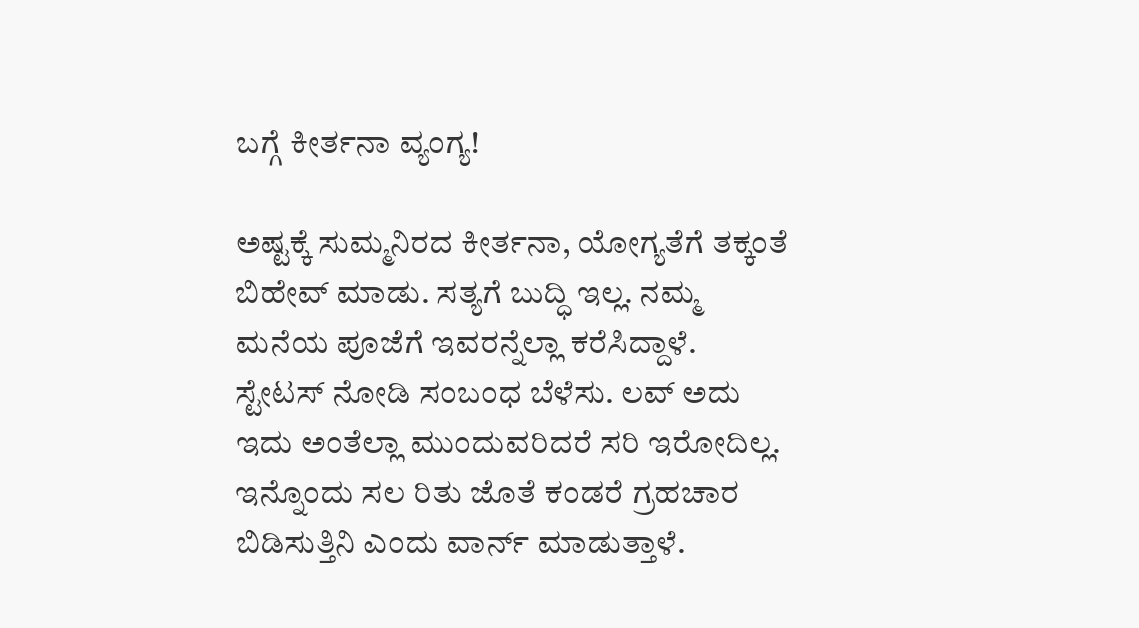ಬಗ್ಗೆ ಕೀರ್ತನಾ ವ್ಯಂಗ್ಯ!

ಅಷ್ಟಕ್ಕೆ ಸುಮ್ಮನಿರದ ಕೀರ್ತನಾ, ಯೋಗ್ಯತೆಗೆ ತಕ್ಕಂತೆ ಬಿಹೇವ್ ಮಾಡು. ಸತ್ಯಗೆ ಬುದ್ಧಿ ಇಲ್ಲ. ನಮ್ಮ ಮನೆಯ ಪೂಜೆಗೆ ಇವರನ್ನೆಲ್ಲಾ ಕರೆಸಿದ್ದಾಳೆ. ಸ್ಟೇಟಸ್ ನೋಡಿ ಸಂಬಂಧ ಬೆಳೆಸು. ಲವ್ ಅದು ಇದು ಅಂತೆಲ್ಲಾ ಮುಂದುವರಿದರೆ ಸರಿ ಇರೋದಿಲ್ಲ. ಇನ್ನೊಂದು ಸಲ ರಿತು ಜೊತೆ ಕಂಡರೆ ಗ್ರಹಚಾರ ಬಿಡಿಸುತ್ತಿನಿ ಎಂದು ವಾರ್ನ್ ಮಾಡುತ್ತಾಳೆ.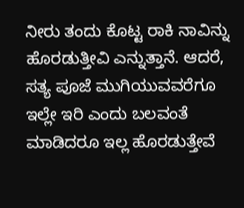ನೀರು ತಂದು ಕೊಟ್ಟ ರಾಕಿ ನಾವಿನ್ನು ಹೊರಡುತ್ತೀವಿ ಎನ್ನುತ್ತಾನೆ. ಆದರೆ, ಸತ್ಯ ಪೂಜೆ ಮುಗಿಯುವವರೆಗೂ ಇಲ್ಲೇ ಇರಿ ಎಂದು ಬಲವಂತೆ ಮಾಡಿದರೂ ಇಲ್ಲ ಹೊರಡುತ್ತೇವೆ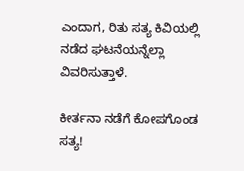ಎಂದಾಗ, ರಿತು ಸತ್ಯ ಕಿವಿಯಲ್ಲಿ ನಡೆದ ಘಟನೆಯನ್ನೆಲ್ಲಾ ವಿವರಿಸುತ್ತಾಳೆ.

ಕೀರ್ತನಾ ನಡೆಗೆ ಕೋಪಗೊಂಡ ಸತ್ಯ!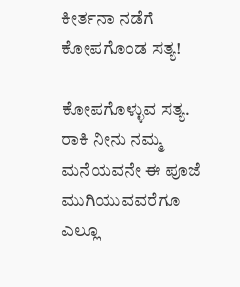ಕೀರ್ತನಾ ನಡೆಗೆ ಕೋಪಗೊಂಡ ಸತ್ಯ!

ಕೋಪಗೊಳ್ಳುವ ಸತ್ಯ. ರಾಕಿ ನೀನು ನಮ್ಮ ಮನೆಯವನೇ ಈ ಪೂಜೆ ಮುಗಿಯುವವರೆಗೂ ಎಲ್ಲೂ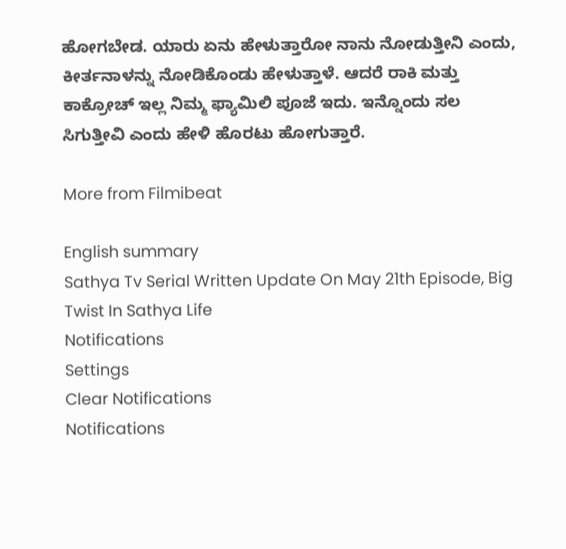ಹೋಗಬೇಡ. ಯಾರು ಏನು ಹೇಳುತ್ತಾರೋ ನಾನು ನೋಡುತ್ತೀನಿ ಎಂದು, ಕೀರ್ತನಾಳನ್ನು ನೋಡಿಕೊಂಡು ಹೇಳುತ್ತಾಳೆ. ಆದರೆ ರಾಕಿ ಮತ್ತು ಕಾಕ್ರೋಚ್ ಇಲ್ಲ ನಿಮ್ಮ ಫ್ಯಾಮಿಲಿ ಪೂಜೆ ಇದು. ಇನ್ನೊಂದು ಸಲ ಸಿಗುತ್ತೀವಿ ಎಂದು ಹೇಳಿ ಹೊರಟು ಹೋಗುತ್ತಾರೆ.

More from Filmibeat

English summary
Sathya Tv Serial Written Update On May 21th Episode, Big Twist In Sathya Life
Notifications
Settings
Clear Notifications
Notifications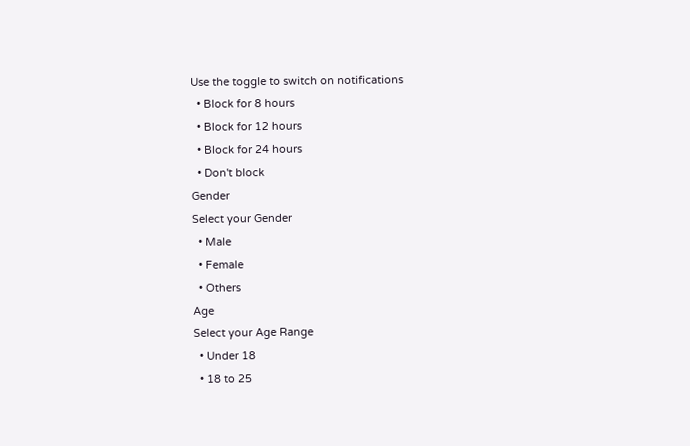Use the toggle to switch on notifications
  • Block for 8 hours
  • Block for 12 hours
  • Block for 24 hours
  • Don't block
Gender
Select your Gender
  • Male
  • Female
  • Others
Age
Select your Age Range
  • Under 18
  • 18 to 25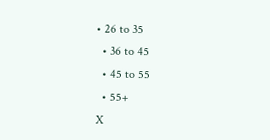• 26 to 35
  • 36 to 45
  • 45 to 55
  • 55+
X